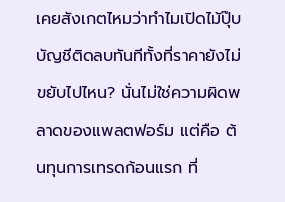เคยสังเกตไหมว่าทำไมเปิดไม้ปุ๊บ บัญชีติดลบทันทีทั้งที่ราคายังไม่ขยับไปไหน? นั่นไม่ใช่ความผิดพลาดของแพลตฟอร์ม แต่คือ ต้นทุนการเทรดก้อนแรก ที่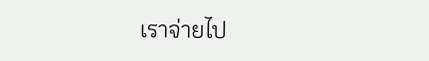เราจ่ายไป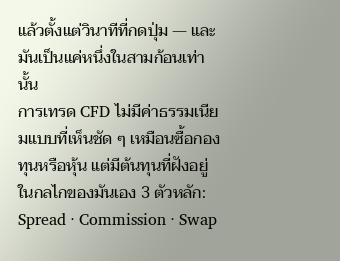แล้วตั้งแต่วินาทีที่กดปุ่ม — และมันเป็นแค่หนึ่งในสามก้อนเท่านั้น
การเทรด CFD ไม่มีค่าธรรมเนียมแบบที่เห็นชัด ๆ เหมือนซื้อกองทุนหรือหุ้น แต่มีต้นทุนที่ฝังอยู่ในกลไกของมันเอง 3 ตัวหลัก: Spread · Commission · Swap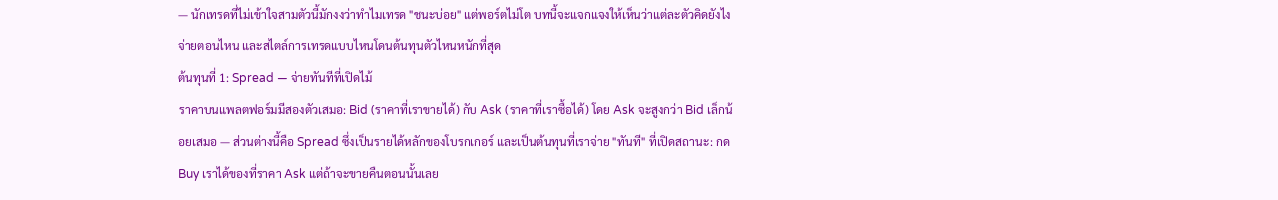— นักเทรดที่ไม่เข้าใจสามตัวนี้มักงงว่าทำไมเทรด "ชนะบ่อย" แต่พอร์ตไม่โต บทนี้จะแจกแจงให้เห็นว่าแต่ละตัวคิดยังไง จ่ายตอนไหน และสไตล์การเทรดแบบไหนโดนต้นทุนตัวไหนหนักที่สุด
ต้นทุนที่ 1: Spread — จ่ายทันทีที่เปิดไม้
ราคาบนแพลตฟอร์มมีสองตัวเสมอ: Bid (ราคาที่เราขายได้) กับ Ask (ราคาที่เราซื้อได้) โดย Ask จะสูงกว่า Bid เล็กน้อยเสมอ — ส่วนต่างนี้คือ Spread ซึ่งเป็นรายได้หลักของโบรกเกอร์ และเป็นต้นทุนที่เราจ่าย "ทันที" ที่เปิดสถานะ: กด Buy เราได้ของที่ราคา Ask แต่ถ้าจะขายคืนตอนนั้นเลย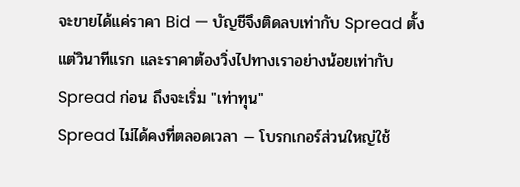จะขายได้แค่ราคา Bid — บัญชีจึงติดลบเท่ากับ Spread ตั้งแต่วินาทีแรก และราคาต้องวิ่งไปทางเราอย่างน้อยเท่ากับ Spread ก่อน ถึงจะเริ่ม "เท่าทุน"
Spread ไม่ได้คงที่ตลอดเวลา — โบรกเกอร์ส่วนใหญ่ใช้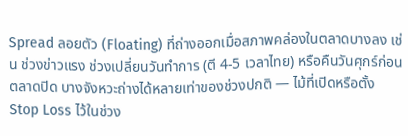Spread ลอยตัว (Floating) ที่ถ่างออกเมื่อสภาพคล่องในตลาดบางลง เช่น ช่วงข่าวแรง ช่วงเปลี่ยนวันทำการ (ตี 4-5 เวลาไทย) หรือคืนวันศุกร์ก่อนตลาดปิด บางจังหวะถ่างได้หลายเท่าของช่วงปกติ — ไม้ที่เปิดหรือตั้ง Stop Loss ไว้ในช่วง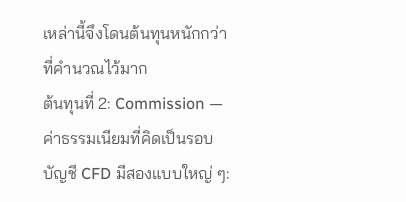เหล่านี้จึงโดนต้นทุนหนักกว่าที่คำนวณไว้มาก
ต้นทุนที่ 2: Commission — ค่าธรรมเนียมที่คิดเป็นรอบ
บัญชี CFD มีสองแบบใหญ่ ๆ: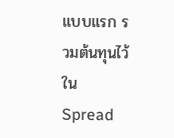แบบแรก รวมต้นทุนไว้ใน Spread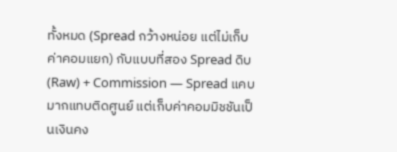ทั้งหมด (Spread กว้างหน่อย แต่ไม่เก็บค่าคอมแยก) กับแบบที่สอง Spread ดิบ (Raw) + Commission — Spread แคบมากแทบติดศูนย์ แต่เก็บค่าคอมมิชชันเป็นเงินคง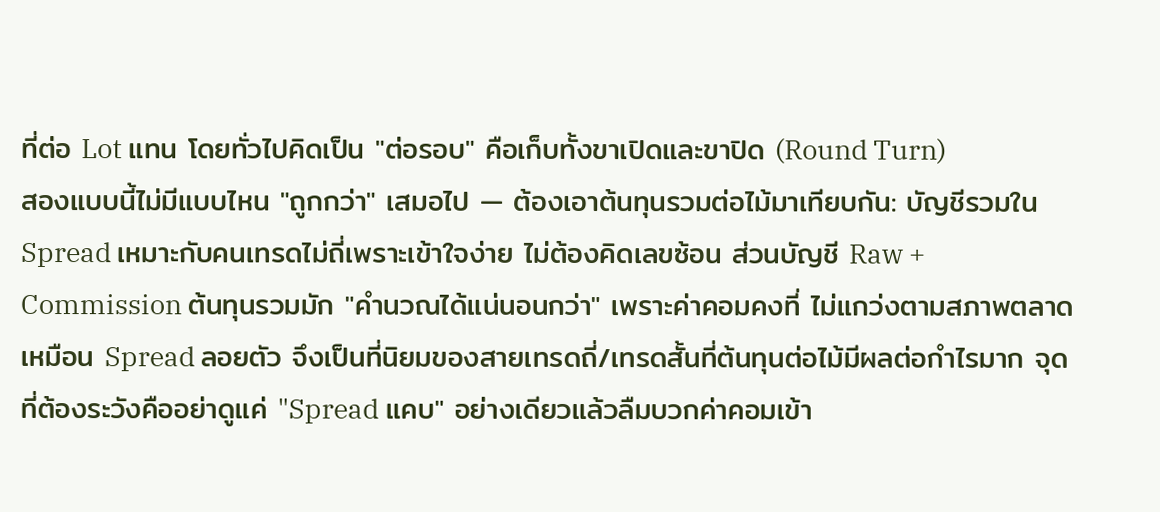ที่ต่อ Lot แทน โดยทั่วไปคิดเป็น "ต่อรอบ" คือเก็บทั้งขาเปิดและขาปิด (Round Turn)
สองแบบนี้ไม่มีแบบไหน "ถูกกว่า" เสมอไป — ต้องเอาต้นทุนรวมต่อไม้มาเทียบกัน: บัญชีรวมใน Spread เหมาะกับคนเทรดไม่ถี่เพราะเข้าใจง่าย ไม่ต้องคิดเลขซ้อน ส่วนบัญชี Raw + Commission ต้นทุนรวมมัก "คำนวณได้แน่นอนกว่า" เพราะค่าคอมคงที่ ไม่แกว่งตามสภาพตลาดเหมือน Spread ลอยตัว จึงเป็นที่นิยมของสายเทรดถี่/เทรดสั้นที่ต้นทุนต่อไม้มีผลต่อกำไรมาก จุดที่ต้องระวังคืออย่าดูแค่ "Spread แคบ" อย่างเดียวแล้วลืมบวกค่าคอมเข้า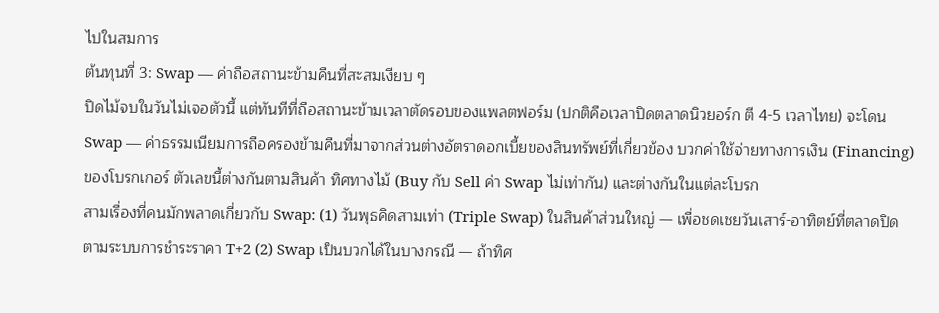ไปในสมการ
ต้นทุนที่ 3: Swap — ค่าถือสถานะข้ามคืนที่สะสมเงียบ ๆ
ปิดไม้จบในวันไม่เจอตัวนี้ แต่ทันทีที่ถือสถานะข้ามเวลาตัดรอบของแพลตฟอร์ม (ปกติคือเวลาปิดตลาดนิวยอร์ก ตี 4-5 เวลาไทย) จะโดน Swap — ค่าธรรมเนียมการถือครองข้ามคืนที่มาจากส่วนต่างอัตราดอกเบี้ยของสินทรัพย์ที่เกี่ยวข้อง บวกค่าใช้จ่ายทางการเงิน (Financing) ของโบรกเกอร์ ตัวเลขนี้ต่างกันตามสินค้า ทิศทางไม้ (Buy กับ Sell ค่า Swap ไม่เท่ากัน) และต่างกันในแต่ละโบรก
สามเรื่องที่คนมักพลาดเกี่ยวกับ Swap: (1) วันพุธคิดสามเท่า (Triple Swap) ในสินค้าส่วนใหญ่ — เพื่อชดเชยวันเสาร์-อาทิตย์ที่ตลาดปิดตามระบบการชำระราคา T+2 (2) Swap เป็นบวกได้ในบางกรณี — ถ้าทิศ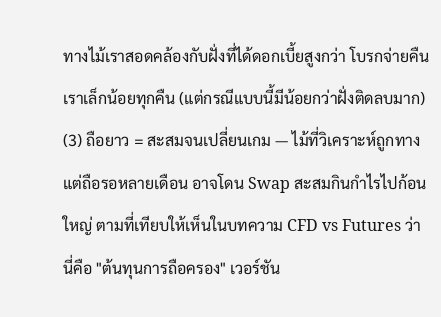ทางไม้เราสอดคล้องกับฝั่งที่ได้ดอกเบี้ยสูงกว่า โบรกจ่ายคืนเราเล็กน้อยทุกคืน (แต่กรณีแบบนี้มีน้อยกว่าฝั่งติดลบมาก) (3) ถือยาว = สะสมจนเปลี่ยนเกม — ไม้ที่วิเคราะห์ถูกทาง แต่ถือรอหลายเดือน อาจโดน Swap สะสมกินกำไรไปก้อนใหญ่ ตามที่เทียบให้เห็นในบทความ CFD vs Futures ว่านี่คือ "ต้นทุนการถือครอง" เวอร์ชัน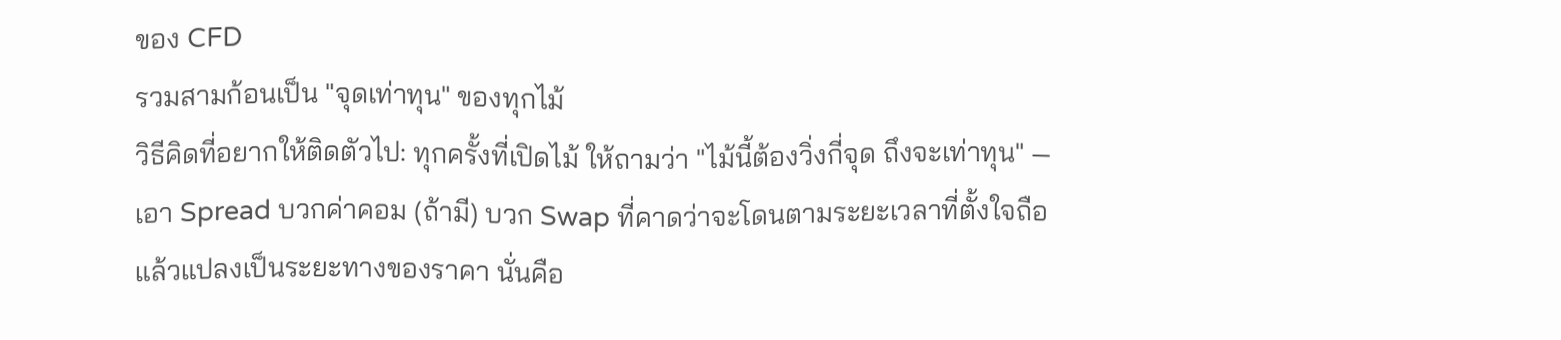ของ CFD
รวมสามก้อนเป็น "จุดเท่าทุน" ของทุกไม้
วิธีคิดที่อยากให้ติดตัวไป: ทุกครั้งที่เปิดไม้ ให้ถามว่า "ไม้นี้ต้องวิ่งกี่จุด ถึงจะเท่าทุน" — เอา Spread บวกค่าคอม (ถ้ามี) บวก Swap ที่คาดว่าจะโดนตามระยะเวลาที่ตั้งใจถือ แล้วแปลงเป็นระยะทางของราคา นั่นคือ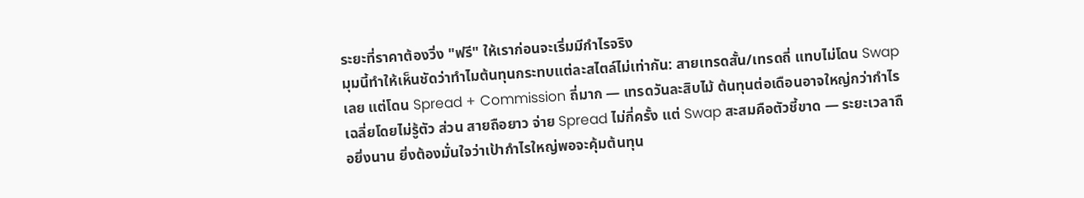ระยะที่ราคาต้องวิ่ง "ฟรี" ให้เราก่อนจะเริ่มมีกำไรจริง
มุมนี้ทำให้เห็นชัดว่าทำไมต้นทุนกระทบแต่ละสไตล์ไม่เท่ากัน: สายเทรดสั้น/เทรดถี่ แทบไม่โดน Swap เลย แต่โดน Spread + Commission ถี่มาก — เทรดวันละสิบไม้ ต้นทุนต่อเดือนอาจใหญ่กว่ากำไรเฉลี่ยโดยไม่รู้ตัว ส่วน สายถือยาว จ่าย Spread ไม่กี่ครั้ง แต่ Swap สะสมคือตัวชี้ขาด — ระยะเวลาถือยิ่งนาน ยิ่งต้องมั่นใจว่าเป้ากำไรใหญ่พอจะคุ้มต้นทุน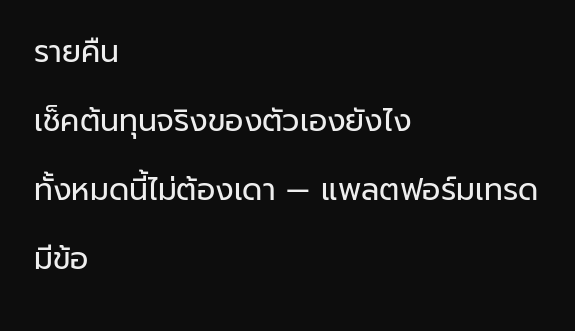รายคืน
เช็คต้นทุนจริงของตัวเองยังไง
ทั้งหมดนี้ไม่ต้องเดา — แพลตฟอร์มเทรดมีข้อ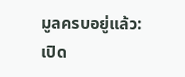มูลครบอยู่แล้ว: เปิด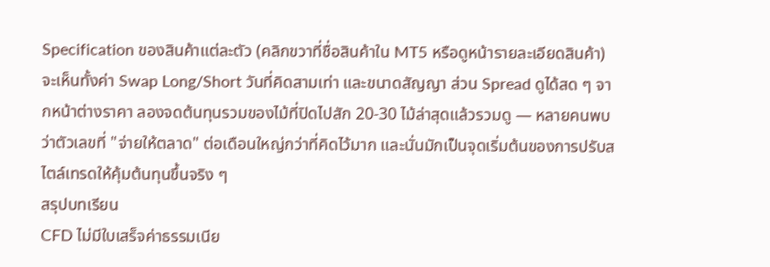Specification ของสินค้าแต่ละตัว (คลิกขวาที่ชื่อสินค้าใน MT5 หรือดูหน้ารายละเอียดสินค้า) จะเห็นทั้งค่า Swap Long/Short วันที่คิดสามเท่า และขนาดสัญญา ส่วน Spread ดูได้สด ๆ จากหน้าต่างราคา ลองจดต้นทุนรวมของไม้ที่ปิดไปสัก 20-30 ไม้ล่าสุดแล้วรวมดู — หลายคนพบว่าตัวเลขที่ "จ่ายให้ตลาด" ต่อเดือนใหญ่กว่าที่คิดไว้มาก และนั่นมักเป็นจุดเริ่มต้นของการปรับสไตล์เทรดให้คุ้มต้นทุนขึ้นจริง ๆ
สรุปบทเรียน
CFD ไม่มีใบเสร็จค่าธรรมเนีย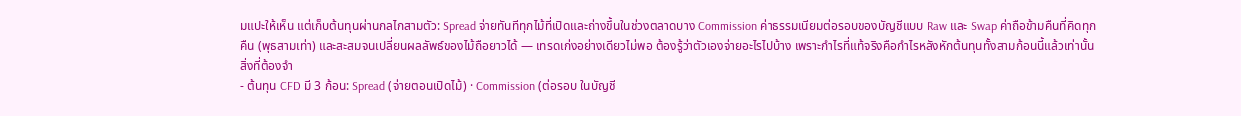มแปะให้เห็น แต่เก็บต้นทุนผ่านกลไกสามตัว: Spread จ่ายทันทีทุกไม้ที่เปิดและถ่างขึ้นในช่วงตลาดบาง Commission ค่าธรรมเนียมต่อรอบของบัญชีแบบ Raw และ Swap ค่าถือข้ามคืนที่คิดทุกคืน (พุธสามเท่า) และสะสมจนเปลี่ยนผลลัพธ์ของไม้ถือยาวได้ — เทรดเก่งอย่างเดียวไม่พอ ต้องรู้ว่าตัวเองจ่ายอะไรไปบ้าง เพราะกำไรที่แท้จริงคือกำไรหลังหักต้นทุนทั้งสามก้อนนี้แล้วเท่านั้น
สิ่งที่ต้องจำ
- ต้นทุน CFD มี 3 ก้อน: Spread (จ่ายตอนเปิดไม้) · Commission (ต่อรอบ ในบัญชี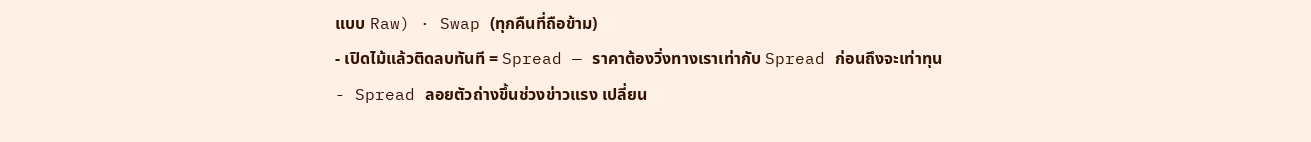แบบ Raw) · Swap (ทุกคืนที่ถือข้าม)
- เปิดไม้แล้วติดลบทันที = Spread — ราคาต้องวิ่งทางเราเท่ากับ Spread ก่อนถึงจะเท่าทุน
- Spread ลอยตัวถ่างขึ้นช่วงข่าวแรง เปลี่ยน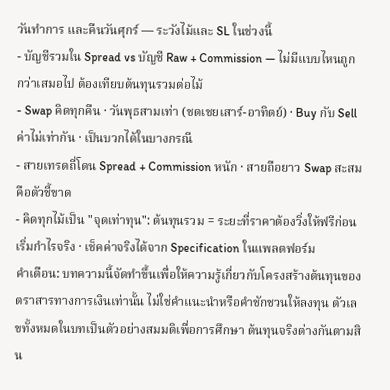วันทำการ และคืนวันศุกร์ — ระวังไม้และ SL ในช่วงนี้
- บัญชีรวมใน Spread vs บัญชี Raw + Commission — ไม่มีแบบไหนถูกกว่าเสมอไป ต้องเทียบต้นทุนรวมต่อไม้
- Swap คิดทุกคืน · วันพุธสามเท่า (ชดเชยเสาร์-อาทิตย์) · Buy กับ Sell ค่าไม่เท่ากัน · เป็นบวกได้ในบางกรณี
- สายเทรดถี่โดน Spread + Commission หนัก · สายถือยาว Swap สะสมคือตัวชี้ขาด
- คิดทุกไม้เป็น "จุดเท่าทุน": ต้นทุนรวม = ระยะที่ราคาต้องวิ่งให้ฟรีก่อนเริ่มกำไรจริง · เช็คค่าจริงได้จาก Specification ในแพลตฟอร์ม
คำเตือน: บทความนี้จัดทำขึ้นเพื่อให้ความรู้เกี่ยวกับโครงสร้างต้นทุนของตราสารทางการเงินเท่านั้น ไม่ใช่คำแนะนำหรือคำชักชวนให้ลงทุน ตัวเลขทั้งหมดในบทเป็นตัวอย่างสมมติเพื่อการศึกษา ต้นทุนจริงต่างกันตามสิน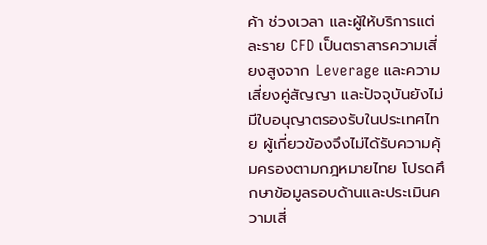ค้า ช่วงเวลา และผู้ให้บริการแต่ละราย CFD เป็นตราสารความเสี่ยงสูงจาก Leverage และความเสี่ยงคู่สัญญา และปัจจุบันยังไม่มีใบอนุญาตรองรับในประเทศไทย ผู้เกี่ยวข้องจึงไม่ได้รับความคุ้มครองตามกฎหมายไทย โปรดศึกษาข้อมูลรอบด้านและประเมินความเสี่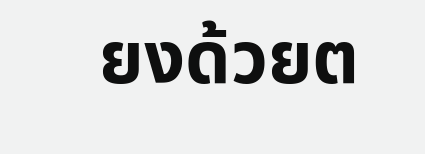ยงด้วยต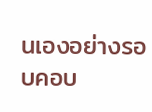นเองอย่างรอบคอบ